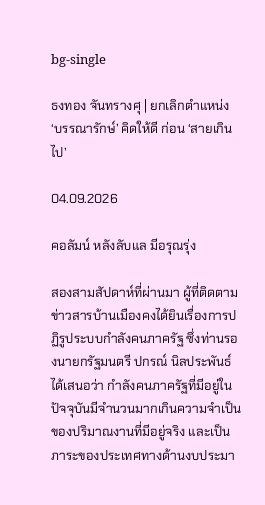bg-single

ธงทอง จันทรางศุ | ยกเลิกตำแหน่ง ‘บรรณารักษ์’ คิดให้ดี ก่อน ‘สายเกินไป’

04.09.2026

คอลัมน์ หลังลับแล มีอรุณรุ่ง

สองสามสัปดาห์ที่ผ่านมา ผู้ที่ติดตามข่าวสารบ้านเมืองคงได้ยินเรื่องการปฏิรูประบบกำลังคนภาครัฐ ซึ่งท่านรองนายกรัฐมนตรี ปกรณ์ นิลประพันธ์ ได้เสนอว่า กำลังคนภาครัฐที่มีอยู่ในปัจจุบันมีจำนวนมากเกินความจำเป็นของปริมาณงานที่มีอยู่จริง และเป็นภาระของประเทศทางด้านงบประมา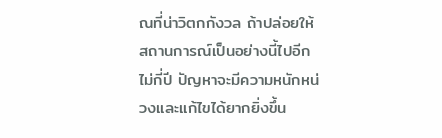ณที่น่าวิตกกังวล ถ้าปล่อยให้สถานการณ์เป็นอย่างนี้ไปอีกไม่กี่ปี ปัญหาจะมีความหนักหน่วงและแก้ไขได้ยากยิ่งขึ้น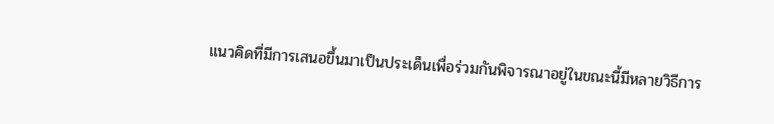แนวคิดที่มีการเสนอขึ้นมาเป็นประเด็นเพื่อร่วมกันพิจารณาอยู่ในขณะนี้มีหลายวิธีการ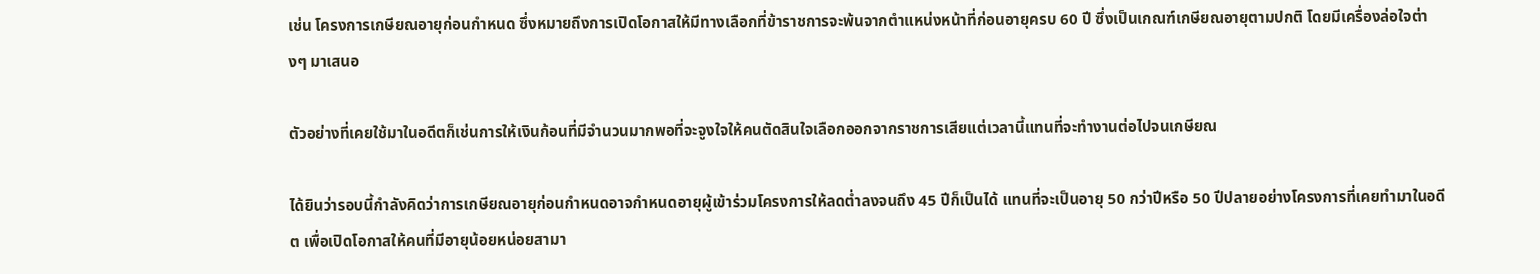เช่น โครงการเกษียณอายุก่อนกำหนด ซึ่งหมายถึงการเปิดโอกาสให้มีทางเลือกที่ข้าราชการจะพ้นจากตำแหน่งหน้าที่ก่อนอายุครบ 60 ปี ซึ่งเป็นเกณฑ์เกษียณอายุตามปกติ โดยมีเครื่องล่อใจต่างๆ มาเสนอ

ตัวอย่างที่เคยใช้มาในอดีตก็เช่นการให้เงินก้อนที่มีจำนวนมากพอที่จะจูงใจให้คนตัดสินใจเลือกออกจากราชการเสียแต่เวลานี้แทนที่จะทำงานต่อไปจนเกษียณ

ได้ยินว่ารอบนี้กำลังคิดว่าการเกษียณอายุก่อนกำหนดอาจกำหนดอายุผู้เข้าร่วมโครงการให้ลดต่ำลงจนถึง 45 ปีก็เป็นได้ แทนที่จะเป็นอายุ 50 กว่าปีหรือ 50 ปีปลายอย่างโครงการที่เคยทำมาในอดีต เพื่อเปิดโอกาสให้คนที่มีอายุน้อยหน่อยสามา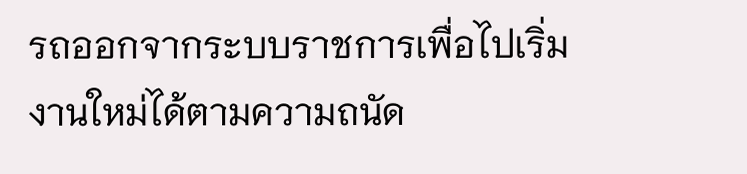รถออกจากระบบราชการเพื่อไปเริ่มงานใหม่ได้ตามความถนัด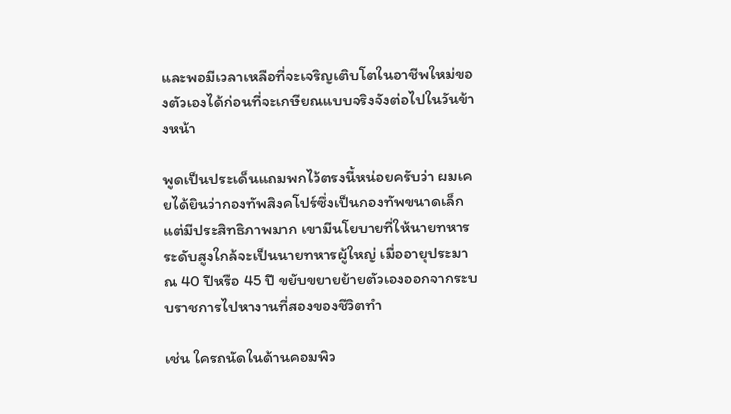และพอมีเวลาเหลือที่จะเจริญเติบโตในอาชีพใหม่ของตัวเองได้ก่อนที่จะเกษียณแบบจริงจังต่อไปในวันข้างหน้า

พูดเป็นประเด็นแถมพกไว้ตรงนี้หน่อยครับว่า ผมเคยได้ยินว่ากองทัพสิงคโปร์ซึ่งเป็นกองทัพขนาดเล็กแต่มีประสิทธิภาพมาก เขามีนโยบายที่ให้นายทหารระดับสูงใกล้จะเป็นนายทหารผู้ใหญ่ เมื่ออายุประมาณ 40 ปีหรือ 45 ปี ขยับขยายย้ายตัวเองออกจากระบบราชการไปหางานที่สองของชีวิตทำ

เช่น ใครถนัดในด้านคอมพิว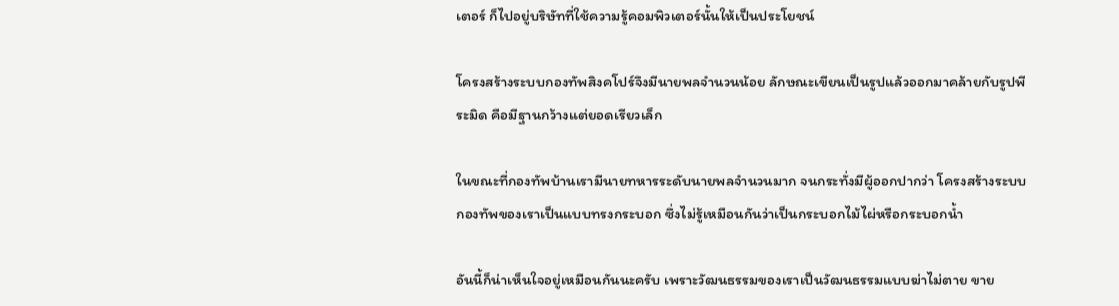เตอร์ ก็ไปอยู่บริษัทที่ใช้ความรู้คอมพิวเตอร์นั้นให้เป็นประโยชน์

โครงสร้างระบบกองทัพสิงคโปร์จึงมีนายพลจำนวนน้อย ลักษณะเขียนเป็นรูปแล้วออกมาคล้ายกับรูปพีระมิด คือมีฐานกว้างแต่ยอดเรียวเล็ก

ในขณะที่กองทัพบ้านเรามีนายทหารระดับนายพลจำนวนมาก จนกระทั่งมีผู้ออกปากว่า โครงสร้างระบบกองทัพของเราเป็นแบบทรงกระบอก ซึ่งไม่รู้เหมือนกันว่าเป็นกระบอกไม้ไผ่หรือกระบอกน้ำ

อันนี้ก็น่าเห็นใจอยู่เหมือนกันนะครับ เพราะวัฒนธรรมของเราเป็นวัฒนธรรมแบบฆ่าไม่ตาย ขาย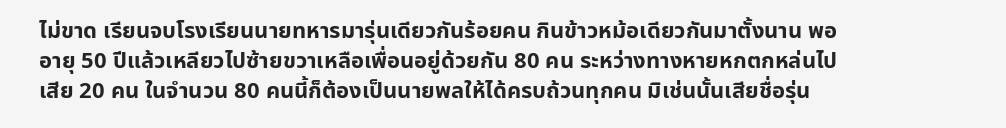ไม่ขาด เรียนจบโรงเรียนนายทหารมารุ่นเดียวกันร้อยคน กินข้าวหม้อเดียวกันมาตั้งนาน พออายุ 50 ปีแล้วเหลียวไปซ้ายขวาเหลือเพื่อนอยู่ด้วยกัน 80 คน ระหว่างทางหายหกตกหล่นไปเสีย 20 คน ในจำนวน 80 คนนี้ก็ต้องเป็นนายพลให้ได้ครบถ้วนทุกคน มิเช่นนั้นเสียชื่อรุ่น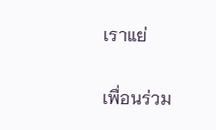เราแย่

เพื่อนร่วม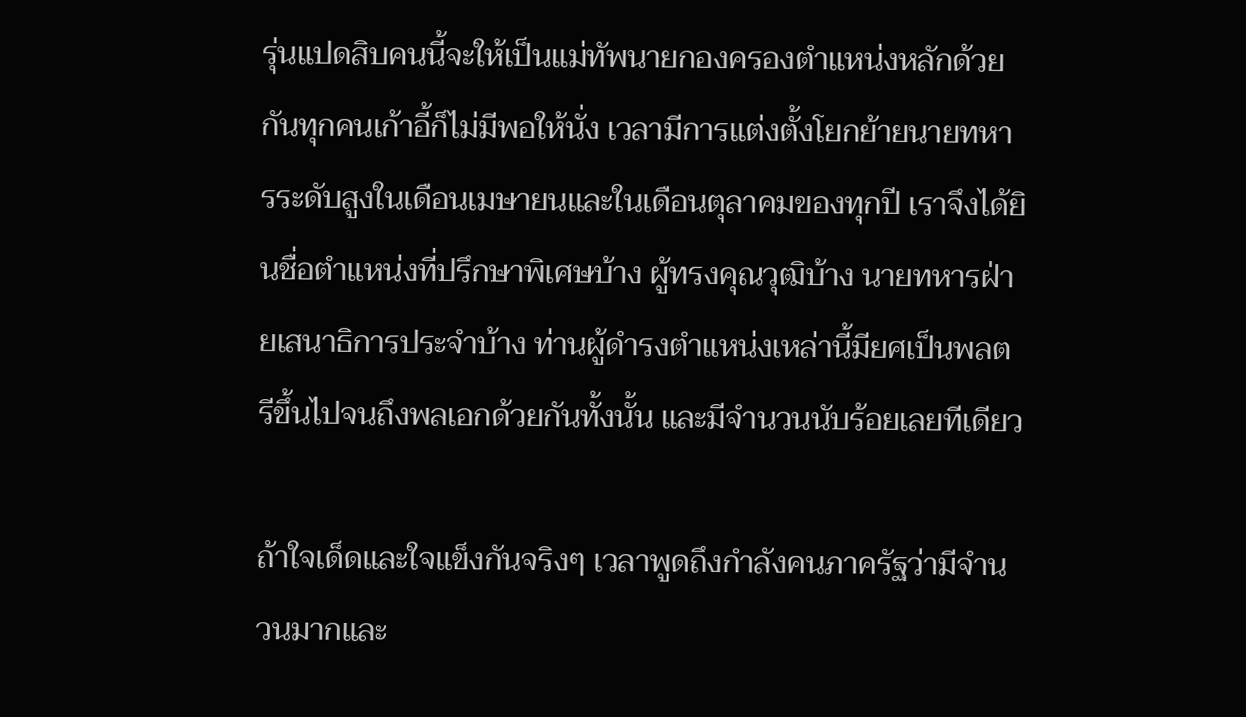รุ่นแปดสิบคนนี้จะให้เป็นแม่ทัพนายกองครองตำแหน่งหลักด้วยกันทุกคนเก้าอี้ก็ไม่มีพอให้นั่ง เวลามีการแต่งตั้งโยกย้ายนายทหารระดับสูงในเดือนเมษายนและในเดือนตุลาคมของทุกปี เราจึงได้ยินชื่อตำแหน่งที่ปรึกษาพิเศษบ้าง ผู้ทรงคุณวุฒิบ้าง นายทหารฝ่ายเสนาธิการประจำบ้าง ท่านผู้ดำรงตำแหน่งเหล่านี้มียศเป็นพลตรีขึ้นไปจนถึงพลเอกด้วยกันทั้งนั้น และมีจำนวนนับร้อยเลยทีเดียว

ถ้าใจเด็ดและใจแข็งกันจริงๆ เวลาพูดถึงกำลังคนภาครัฐว่ามีจำนวนมากและ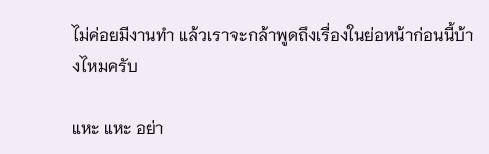ไม่ค่อยมีงานทำ แล้วเราจะกล้าพูดถึงเรื่องในย่อหน้าก่อนนี้บ้างไหมครับ

แหะ แหะ อย่า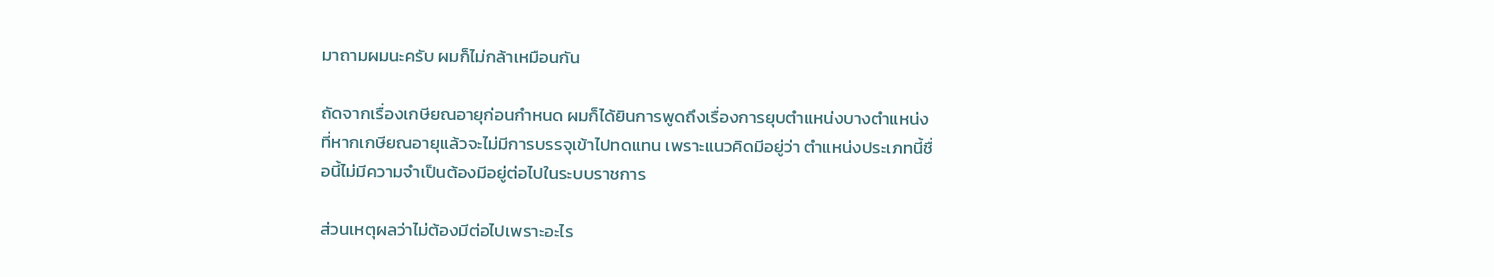มาถามผมนะครับ ผมก็ไม่กล้าเหมือนกัน

ถัดจากเรื่องเกษียณอายุก่อนกำหนด ผมก็ได้ยินการพูดถึงเรื่องการยุบตำแหน่งบางตำแหน่งที่หากเกษียณอายุแล้วจะไม่มีการบรรจุเข้าไปทดแทน เพราะแนวคิดมีอยู่ว่า ตำแหน่งประเภทนี้ชื่อนี้ไม่มีความจำเป็นต้องมีอยู่ต่อไปในระบบราชการ

ส่วนเหตุผลว่าไม่ต้องมีต่อไปเพราะอะไร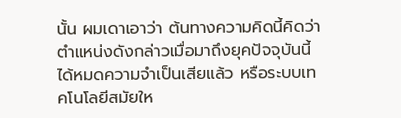นั้น ผมเดาเอาว่า ต้นทางความคิดนี้คิดว่า ตำแหน่งดังกล่าวเมื่อมาถึงยุคปัจจุบันนี้ได้หมดความจำเป็นเสียแล้ว หรือระบบเทคโนโลยีสมัยให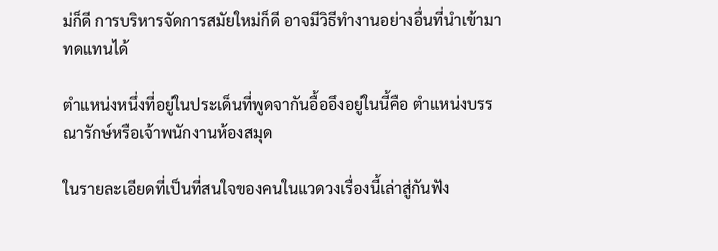ม่ก็ดี การบริหารจัดการสมัยใหม่ก็ดี อาจมีวิธีทำงานอย่างอื่นที่นำเข้ามาทดแทนได้

ตำแหน่งหนึ่งที่อยู่ในประเด็นที่พูดจากันอื้ออึงอยู่ในนี้คือ ตำแหน่งบรรณารักษ์หรือเจ้าพนักงานห้องสมุด

ในรายละเอียดที่เป็นที่สนใจของคนในแวดวงเรื่องนี้เล่าสู่กันฟัง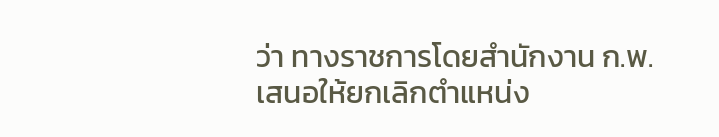ว่า ทางราชการโดยสำนักงาน ก.พ. เสนอให้ยกเลิกตำแหน่ง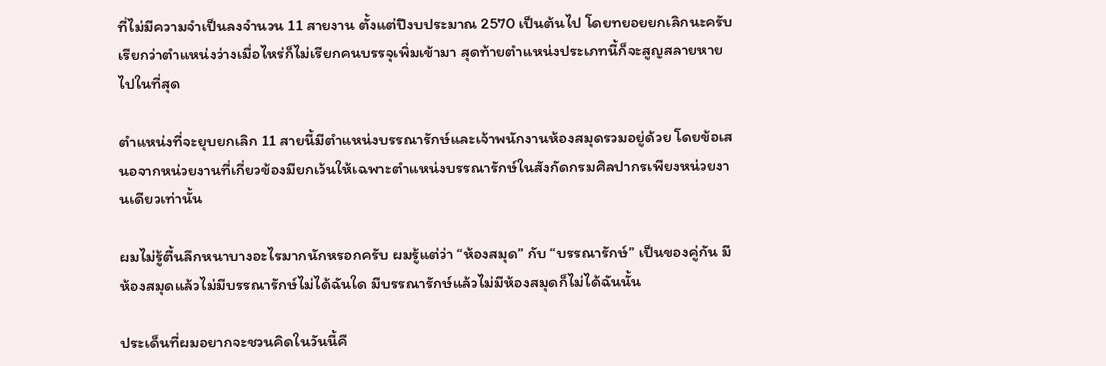ที่ไม่มีความจำเป็นลงจำนวน 11 สายงาน ตั้งแต่ปีงบประมาณ 2570 เป็นต้นไป โดยทยอยยกเลิกนะครับ เรียกว่าตำแหน่งว่างเมื่อไหร่ก็ไม่เรียกคนบรรจุเพิ่มเข้ามา สุดท้ายตำแหน่งประเภทนี้ก็จะสูญสลายหายไปในที่สุด

ตำแหน่งที่จะยุบยกเลิก 11 สายนี้มีตำแหน่งบรรณารักษ์และเจ้าพนักงานห้องสมุดรวมอยู่ด้วย โดยข้อเสนอจากหน่วยงานที่เกี่ยวข้องมียกเว้นให้เฉพาะตำแหน่งบรรณารักษ์ในสังกัดกรมศิลปากรเพียงหน่วยงานเดียวเท่านั้น

ผมไม่รู้ตื้นลึกหนาบางอะไรมากนักหรอกครับ ผมรู้แต่ว่า “ห้องสมุด” กับ “บรรณารักษ์” เป็นของคู่กัน มีห้องสมุดแล้วไม่มีบรรณารักษ์ไม่ได้ฉันใด มีบรรณารักษ์แล้วไม่มีห้องสมุดก็ไม่ได้ฉันนั้น

ประเด็นที่ผมอยากจะชวนคิดในวันนี้คื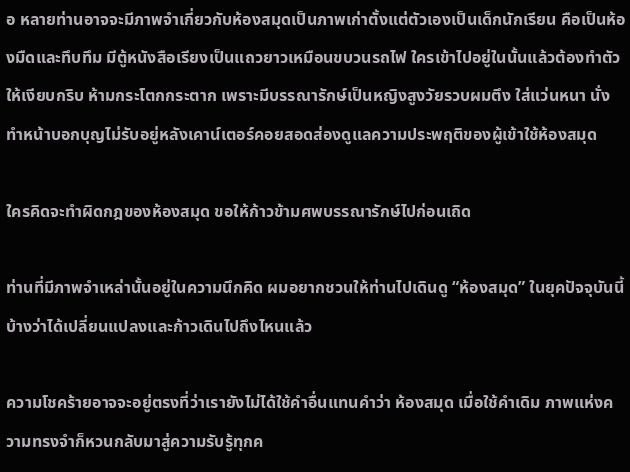อ หลายท่านอาจจะมีภาพจำเกี่ยวกับห้องสมุดเป็นภาพเก่าตั้งแต่ตัวเองเป็นเด็กนักเรียน คือเป็นห้องมืดและทึบทึม มีตู้หนังสือเรียงเป็นแถวยาวเหมือนขบวนรถไฟ ใครเข้าไปอยู่ในนั้นแล้วต้องทำตัวให้เงียบกริบ ห้ามกระโตกกระตาก เพราะมีบรรณารักษ์เป็นหญิงสูงวัยรวบผมตึง ใส่แว่นหนา นั่งทำหน้าบอกบุญไม่รับอยู่หลังเคาน์เตอร์คอยสอดส่องดูแลความประพฤติของผู้เข้าใช้ห้องสมุด

ใครคิดจะทำผิดกฎของห้องสมุด ขอให้ก้าวข้ามศพบรรณารักษ์ไปก่อนเถิด

ท่านที่มีภาพจำเหล่านั้นอยู่ในความนึกคิด ผมอยากชวนให้ท่านไปเดินดู “ห้องสมุด” ในยุคปัจจุบันนี้บ้างว่าได้เปลี่ยนแปลงและก้าวเดินไปถึงไหนแล้ว

ความโชคร้ายอาจจะอยู่ตรงที่ว่าเรายังไม่ได้ใช้คำอื่นแทนคำว่า ห้องสมุด เมื่อใช้คำเดิม ภาพแห่งความทรงจำก็หวนกลับมาสู่ความรับรู้ทุกค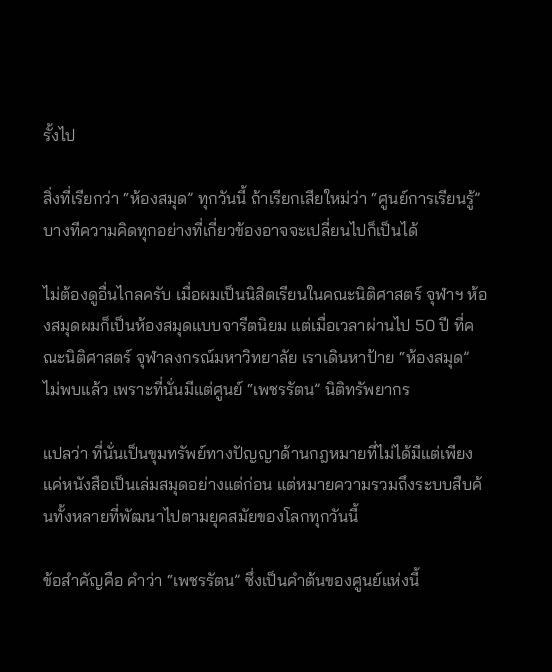รั้งไป

สิ่งที่เรียกว่า “ห้องสมุด” ทุกวันนี้ ถ้าเรียกเสียใหม่ว่า “ศูนย์การเรียนรู้” บางทีความคิดทุกอย่างที่เกี่ยวข้องอาจจะเปลี่ยนไปก็เป็นได้

ไม่ต้องดูอื่นไกลครับ เมื่อผมเป็นนิสิตเรียนในคณะนิติศาสตร์ จุฬาฯ ห้องสมุดผมก็เป็นห้องสมุดแบบจารีตนิยม แต่เมื่อเวลาผ่านไป 50 ปี ที่คณะนิติศาสตร์ จุฬาลงกรณ์มหาวิทยาลัย เราเดินหาป้าย “ห้องสมุด” ไม่พบแล้ว เพราะที่นั่นมีแต่ศูนย์ “เพชรรัตน” นิติทรัพยากร

แปลว่า ที่นั่นเป็นขุมทรัพย์ทางปัญญาด้านกฎหมายที่ไม่ได้มีแต่เพียงแค่หนังสือเป็นเล่มสมุดอย่างแต่ก่อน แต่หมายความรวมถึงระบบสืบค้นทั้งหลายที่พัฒนาไปตามยุคสมัยของโลกทุกวันนี้

ข้อสำคัญคือ คำว่า “เพชรรัตน” ซึ่งเป็นคำต้นของศูนย์แห่งนี้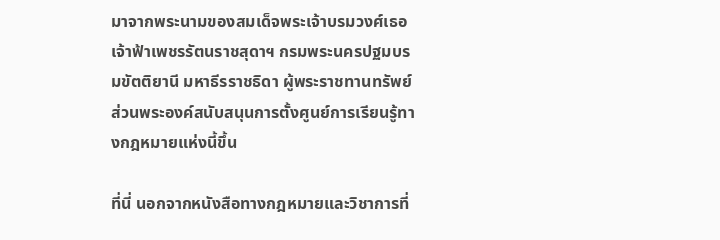มาจากพระนามของสมเด็จพระเจ้าบรมวงศ์เธอ เจ้าฟ้าเพชรรัตนราชสุดาฯ กรมพระนครปฐมบรมขัตติยานี มหาธีรราชธิดา ผู้พระราชทานทรัพย์ส่วนพระองค์สนับสนุนการตั้งศูนย์การเรียนรู้ทางกฎหมายแห่งนี้ขึ้น

ที่นี่ นอกจากหนังสือทางกฎหมายและวิชาการที่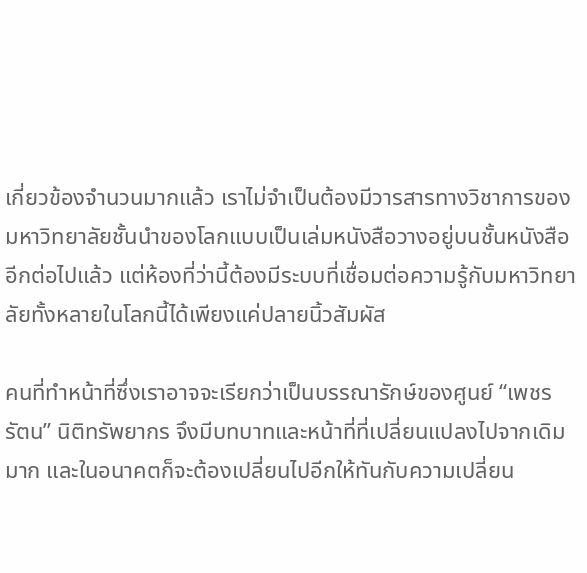เกี่ยวข้องจำนวนมากแล้ว เราไม่จำเป็นต้องมีวารสารทางวิชาการของมหาวิทยาลัยชั้นนำของโลกแบบเป็นเล่มหนังสือวางอยู่บนชั้นหนังสืออีกต่อไปแล้ว แต่ห้องที่ว่านี้ต้องมีระบบที่เชื่อมต่อความรู้กับมหาวิทยาลัยทั้งหลายในโลกนี้ได้เพียงแค่ปลายนิ้วสัมผัส

คนที่ทำหน้าที่ซึ่งเราอาจจะเรียกว่าเป็นบรรณารักษ์ของศูนย์ “เพชรรัตน” นิติทรัพยากร จึงมีบทบาทและหน้าที่ที่เปลี่ยนแปลงไปจากเดิมมาก และในอนาคตก็จะต้องเปลี่ยนไปอีกให้ทันกับความเปลี่ยน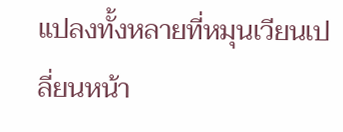แปลงทั้งหลายที่หมุนเวียนเปลี่ยนหน้า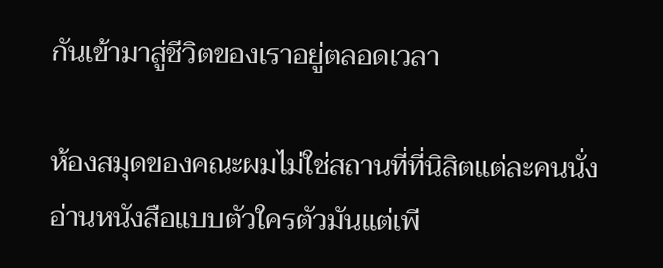กันเข้ามาสู่ชีวิตของเราอยู่ตลอดเวลา

ห้องสมุดของคณะผมไม่ใช่สถานที่ที่นิสิตแต่ละคนนั่งอ่านหนังสือแบบตัวใครตัวมันแต่เพี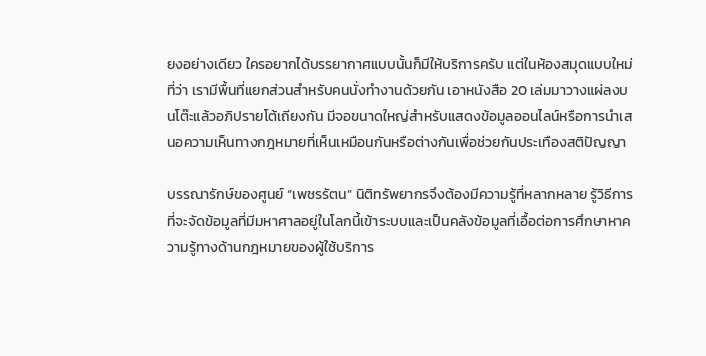ยงอย่างเดียว ใครอยากได้บรรยากาศแบบนั้นก็มีให้บริการครับ แต่ในห้องสมุดแบบใหม่ที่ว่า เรามีพื้นที่แยกส่วนสำหรับคนนั่งทำงานด้วยกัน เอาหนังสือ 20 เล่มมาวางแผ่ลงบนโต๊ะแล้วอภิปรายโต้เถียงกัน มีจอขนาดใหญ่สำหรับแสดงข้อมูลออนไลน์หรือการนำเสนอความเห็นทางกฎหมายที่เห็นเหมือนกันหรือต่างกันเพื่อช่วยกันประเทืองสติปัญญา

บรรณารักษ์ของศูนย์ “เพชรรัตน” นิติทรัพยากรจึงต้องมีความรู้ที่หลากหลาย รู้วิธีการที่จะจัดข้อมูลที่มีมหาศาลอยู่ในโลกนี้เข้าระบบและเป็นคลังข้อมูลที่เอื้อต่อการศึกษาหาความรู้ทางด้านกฎหมายของผู้ใช้บริการ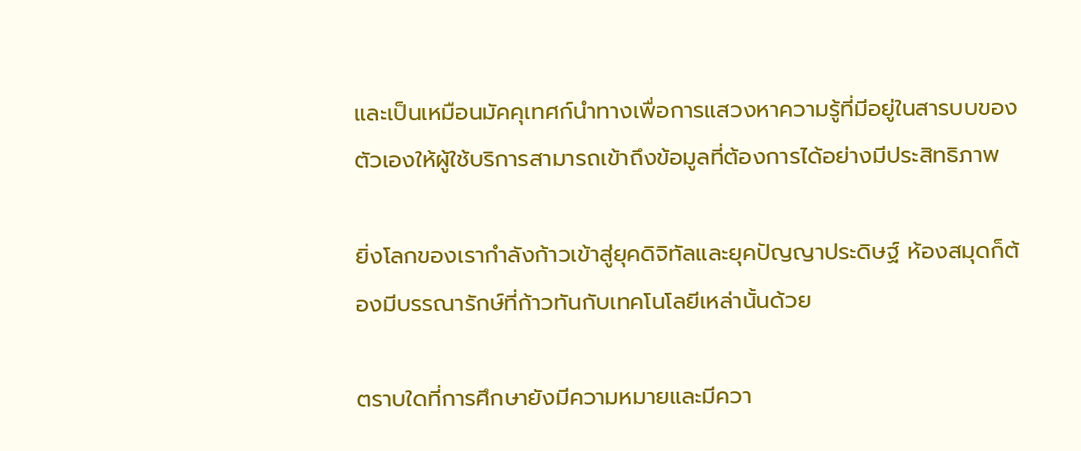และเป็นเหมือนมัคคุเทศก์นำทางเพื่อการแสวงหาความรู้ที่มีอยู่ในสารบบของตัวเองให้ผู้ใช้บริการสามารถเข้าถึงข้อมูลที่ต้องการได้อย่างมีประสิทธิภาพ

ยิ่งโลกของเรากำลังก้าวเข้าสู่ยุคดิจิทัลและยุคปัญญาประดิษฐ์ ห้องสมุดก็ต้องมีบรรณารักษ์ที่ก้าวทันกับเทคโนโลยีเหล่านั้นด้วย

ตราบใดที่การศึกษายังมีความหมายและมีควา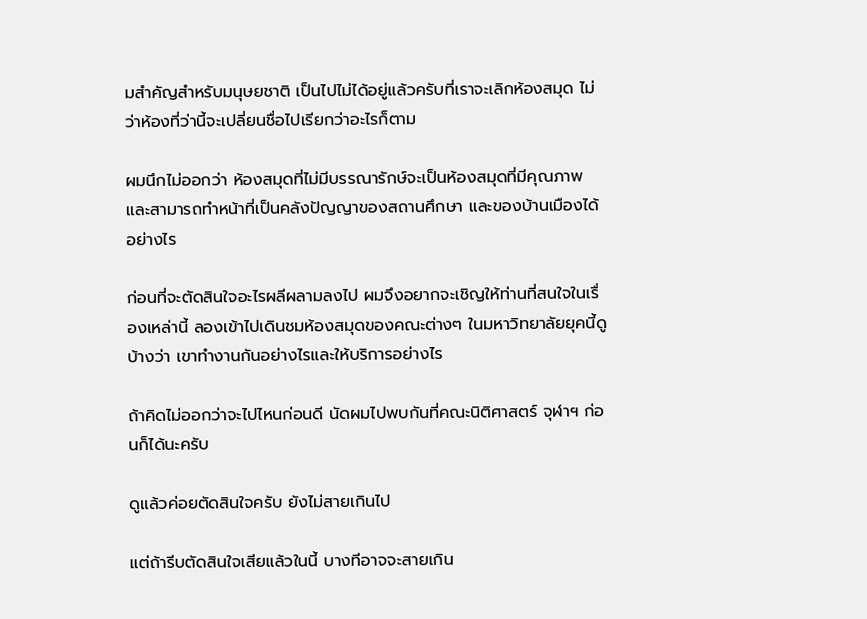มสำคัญสำหรับมนุษยชาติ เป็นไปไม่ได้อยู่แล้วครับที่เราจะเลิกห้องสมุด ไม่ว่าห้องที่ว่านี้จะเปลี่ยนชื่อไปเรียกว่าอะไรก็ตาม

ผมนึกไม่ออกว่า ห้องสมุดที่ไม่มีบรรณารักษ์จะเป็นห้องสมุดที่มีคุณภาพและสามารถทำหน้าที่เป็นคลังปัญญาของสถานศึกษา และของบ้านเมืองได้อย่างไร

ก่อนที่จะตัดสินใจอะไรผลีผลามลงไป ผมจึงอยากจะเชิญให้ท่านที่สนใจในเรื่องเหล่านี้ ลองเข้าไปเดินชมห้องสมุดของคณะต่างๆ ในมหาวิทยาลัยยุคนี้ดูบ้างว่า เขาทำงานกันอย่างไรและให้บริการอย่างไร

ถ้าคิดไม่ออกว่าจะไปไหนก่อนดี นัดผมไปพบกันที่คณะนิติศาสตร์ จุฬาฯ ก่อนก็ได้นะครับ

ดูแล้วค่อยตัดสินใจครับ ยังไม่สายเกินไป

แต่ถ้ารีบตัดสินใจเสียแล้วในนี้ บางทีอาจจะสายเกิน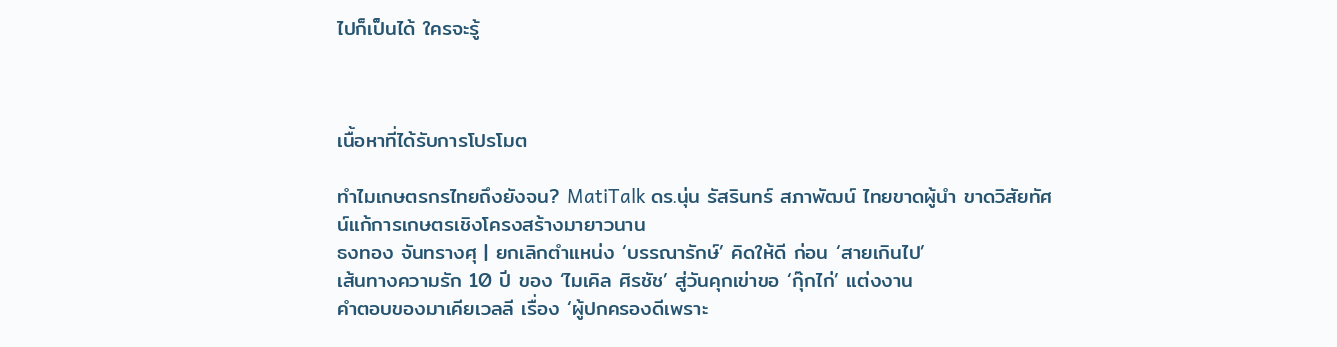ไปก็เป็นได้ ใครจะรู้



เนื้อหาที่ได้รับการโปรโมต

ทำไมเกษตรกรไทยถึงยังจน? MatiTalk ดร.นุ่น รัสรินทร์ สภาพัฒน์ ไทยขาดผู้นำ ขาดวิสัยทัศน์แก้การเกษตรเชิงโครงสร้างมายาวนาน
ธงทอง จันทรางศุ | ยกเลิกตำแหน่ง ‘บรรณารักษ์’ คิดให้ดี ก่อน ‘สายเกินไป’
เส้นทางความรัก 10 ปี ของ ‘ไมเคิล ศิรชัช’ สู่วันคุกเข่าขอ ‘กุ๊กไก่’ แต่งงาน
คำตอบของมาเคียเวลลี เรื่อง ‘ผู้ปกครองดีเพราะ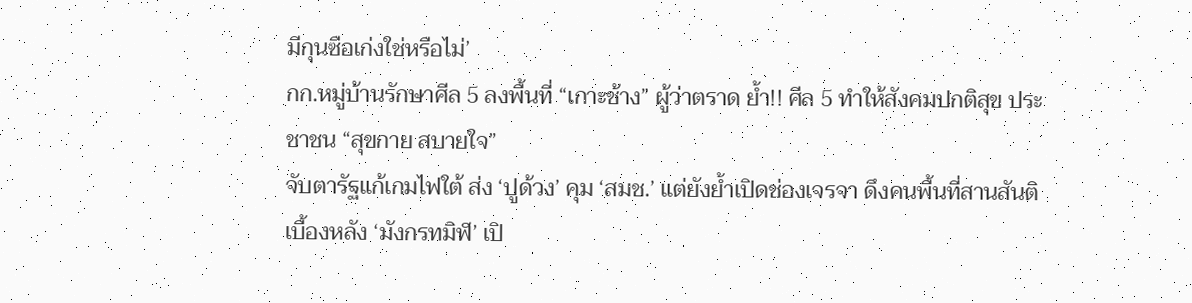มีกุนซือเก่งใช่หรือไม่’
กก.หมู่บ้านรักษาศีล 5 ลงพื้นที่ “เกาะช้าง” ผู้ว่าตราด ย้ำ!! ศีล 5 ทำให้สังคมปกติสุข ประชาชน “สุขกาย สบายใจ”
จับตารัฐแก้เกมไฟใต้ ส่ง ‘ปูด้วง’ คุม ‘สมช.’ แต่ยังย้ำเปิดช่องเจรจา ดึงคนพื้นที่สานสันติ
เบื้องหลัง ‘มังกรทมิฬ’ เปิ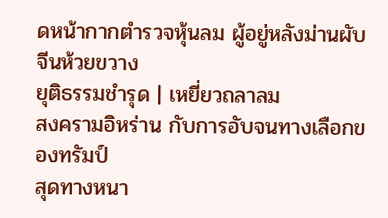ดหน้ากากตำรวจหุ้นลม ผู้อยู่หลังม่านผับจีนห้วยขวาง
ยุติธรรมชำรุด | เหยี่ยวถลาลม
สงครามอิหร่าน กับการอับจนทางเลือกของทรัมป์
สุดทางหนา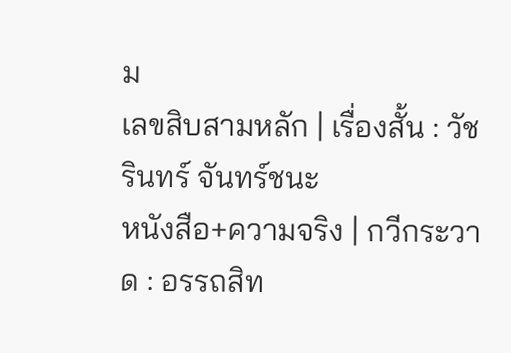ม
เลขสิบสามหลัก | เรื่องสั้น : วัชรินทร์ จันทร์ชนะ
หนังสือ+ความจริง | กวีกระวาด : อรรถสิท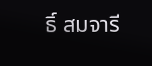ธิ์ สมจารี